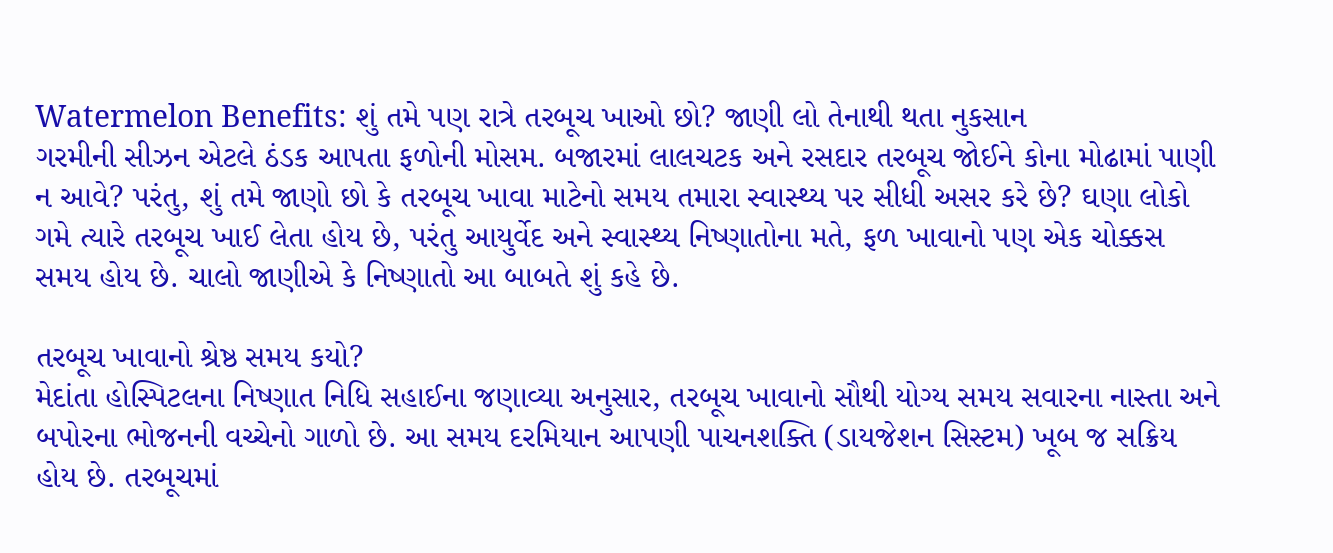Watermelon Benefits: શું તમે પણ રાત્રે તરબૂચ ખાઓ છો? જાણી લો તેનાથી થતા નુકસાન
ગરમીની સીઝન એટલે ઠંડક આપતા ફળોની મોસમ. બજારમાં લાલચટક અને રસદાર તરબૂચ જોઈને કોના મોઢામાં પાણી ન આવે? પરંતુ, શું તમે જાણો છો કે તરબૂચ ખાવા માટેનો સમય તમારા સ્વાસ્થ્ય પર સીધી અસર કરે છે? ઘણા લોકો ગમે ત્યારે તરબૂચ ખાઈ લેતા હોય છે, પરંતુ આયુર્વેદ અને સ્વાસ્થ્ય નિષ્ણાતોના મતે, ફળ ખાવાનો પણ એક ચોક્કસ સમય હોય છે. ચાલો જાણીએ કે નિષ્ણાતો આ બાબતે શું કહે છે.

તરબૂચ ખાવાનો શ્રેષ્ઠ સમય કયો?
મેદાંતા હોસ્પિટલના નિષ્ણાત નિધિ સહાઈના જણાવ્યા અનુસાર, તરબૂચ ખાવાનો સૌથી યોગ્ય સમય સવારના નાસ્તા અને બપોરના ભોજનની વચ્ચેનો ગાળો છે. આ સમય દરમિયાન આપણી પાચનશક્તિ (ડાયજેશન સિસ્ટમ) ખૂબ જ સક્રિય હોય છે. તરબૂચમાં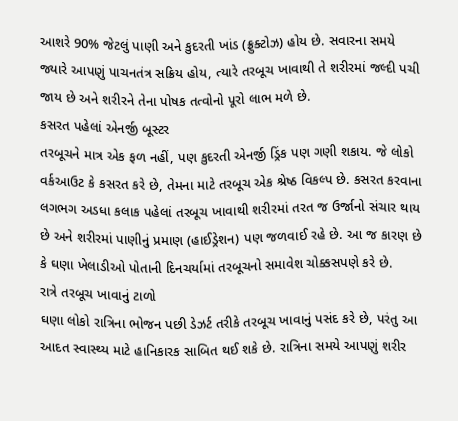આશરે 90% જેટલું પાણી અને કુદરતી ખાંડ (ફ્રુક્ટોઝ) હોય છે. સવારના સમયે જ્યારે આપણું પાચનતંત્ર સક્રિય હોય, ત્યારે તરબૂચ ખાવાથી તે શરીરમાં જલ્દી પચી જાય છે અને શરીરને તેના પોષક તત્વોનો પૂરો લાભ મળે છે.
કસરત પહેલાં એનર્જી બૂસ્ટર
તરબૂચને માત્ર એક ફળ નહીં, પણ કુદરતી એનર્જી ડ્રિંક પણ ગણી શકાય. જે લોકો વર્કઆઉટ કે કસરત કરે છે, તેમના માટે તરબૂચ એક શ્રેષ્ઠ વિકલ્પ છે. કસરત કરવાના લગભગ અડધા કલાક પહેલાં તરબૂચ ખાવાથી શરીરમાં તરત જ ઉર્જાનો સંચાર થાય છે અને શરીરમાં પાણીનું પ્રમાણ (હાઈડ્રેશન) પણ જળવાઈ રહે છે. આ જ કારણ છે કે ઘણા ખેલાડીઓ પોતાની દિનચર્યામાં તરબૂચનો સમાવેશ ચોક્કસપણે કરે છે.
રાત્રે તરબૂચ ખાવાનું ટાળો
ઘણા લોકો રાત્રિના ભોજન પછી ડેઝર્ટ તરીકે તરબૂચ ખાવાનું પસંદ કરે છે, પરંતુ આ આદત સ્વાસ્થ્ય માટે હાનિકારક સાબિત થઈ શકે છે. રાત્રિના સમયે આપણું શરીર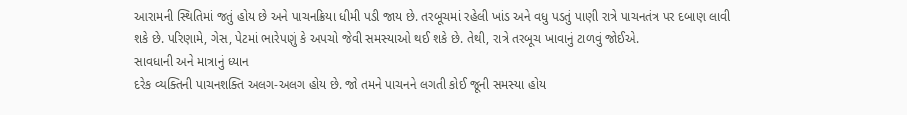આરામની સ્થિતિમાં જતું હોય છે અને પાચનક્રિયા ધીમી પડી જાય છે. તરબૂચમાં રહેલી ખાંડ અને વધુ પડતું પાણી રાત્રે પાચનતંત્ર પર દબાણ લાવી શકે છે. પરિણામે, ગેસ, પેટમાં ભારેપણું કે અપચો જેવી સમસ્યાઓ થઈ શકે છે. તેથી, રાત્રે તરબૂચ ખાવાનું ટાળવું જોઈએ.
સાવધાની અને માત્રાનું ધ્યાન
દરેક વ્યક્તિની પાચનશક્તિ અલગ-અલગ હોય છે. જો તમને પાચનને લગતી કોઈ જૂની સમસ્યા હોય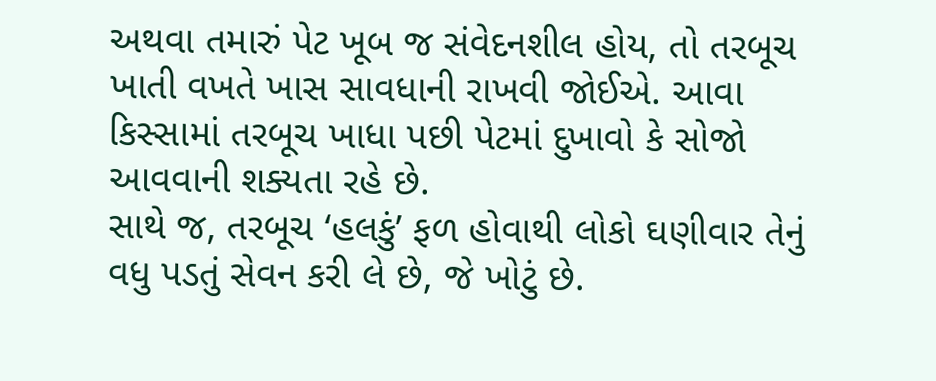અથવા તમારું પેટ ખૂબ જ સંવેદનશીલ હોય, તો તરબૂચ ખાતી વખતે ખાસ સાવધાની રાખવી જોઈએ. આવા કિસ્સામાં તરબૂચ ખાધા પછી પેટમાં દુખાવો કે સોજો આવવાની શક્યતા રહે છે.
સાથે જ, તરબૂચ ‘હલકું’ ફળ હોવાથી લોકો ઘણીવાર તેનું વધુ પડતું સેવન કરી લે છે, જે ખોટું છે.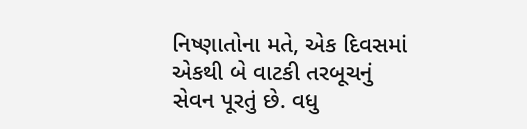નિષ્ણાતોના મતે, એક દિવસમાં એકથી બે વાટકી તરબૂચનું સેવન પૂરતું છે. વધુ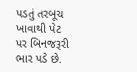પડતું તરબૂચ ખાવાથી પેટ પર બિનજરૂરી ભાર પડે છે.